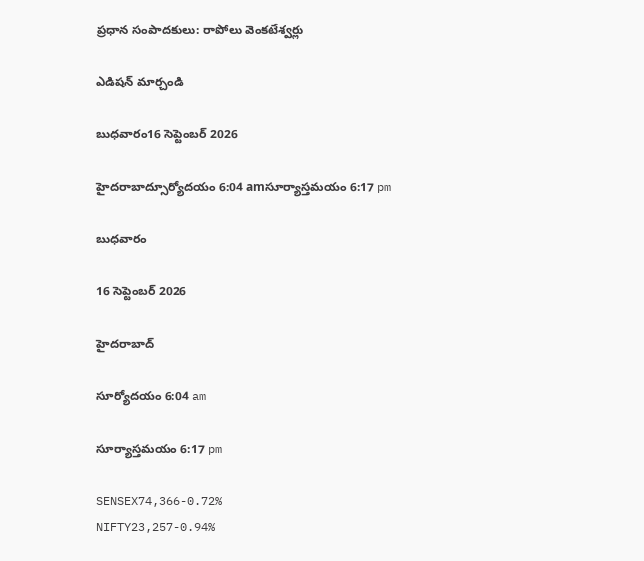ప్రధాన సంపాదకులు: రాపోలు వెంకటేశ్వర్లు

ఎడిషన్ మార్చండి

బుధవారం16 సెప్టెంబర్ 2026

హైదరాబాద్సూర్యోదయం 6:04 amసూర్యాస్తమయం 6:17 pm

బుధవారం

16 సెప్టెంబర్ 2026

హైదరాబాద్

సూర్యోదయం 6:04 am

సూర్యాస్తమయం 6:17 pm

SENSEX74,366-0.72%
NIFTY23,257-0.94%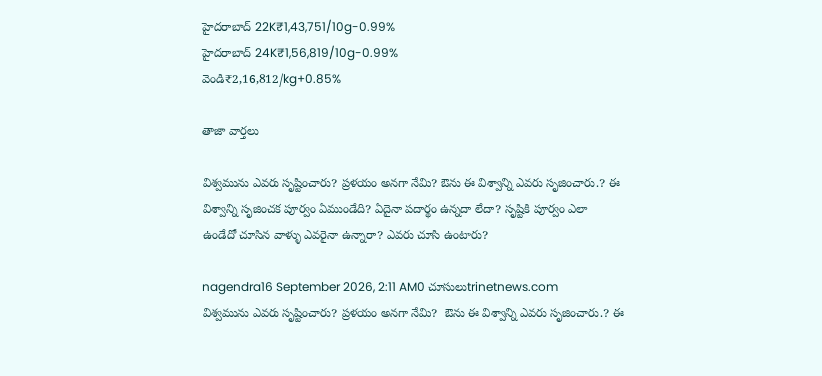హైదరాబాద్ 22K₹1,43,751/10g-0.99%
హైదరాబాద్ 24K₹1,56,819/10g-0.99%
వెండి₹2,16,812/kg+0.85%

తాజా వార్తలు

విశ్వమును ఎవరు సృష్టించారు? ప్రళయం అనగా నేమి? ఔను ఈ విశ్వాన్ని ఎవరు సృజించారు.? ఈ విశ్వాన్ని సృజించక పూర్వం ఏముండేది? ఏదైనా పదార్థం ఉన్నదా లేదా? సృష్టికి పూర్వం ఎలా ఉండేదో చూసిన వాళ్ళు ఎవరైనా ఉన్నారా? ఎవరు చూసి ఉంటారు?

nagendra16 September 2026, 2:11 AM0 చూసులుtrinetnews.com
విశ్వమును ఎవరు సృష్టించారు? ప్రళయం అనగా నేమి?  ఔను ఈ విశ్వాన్ని ఎవరు సృజించారు.? ఈ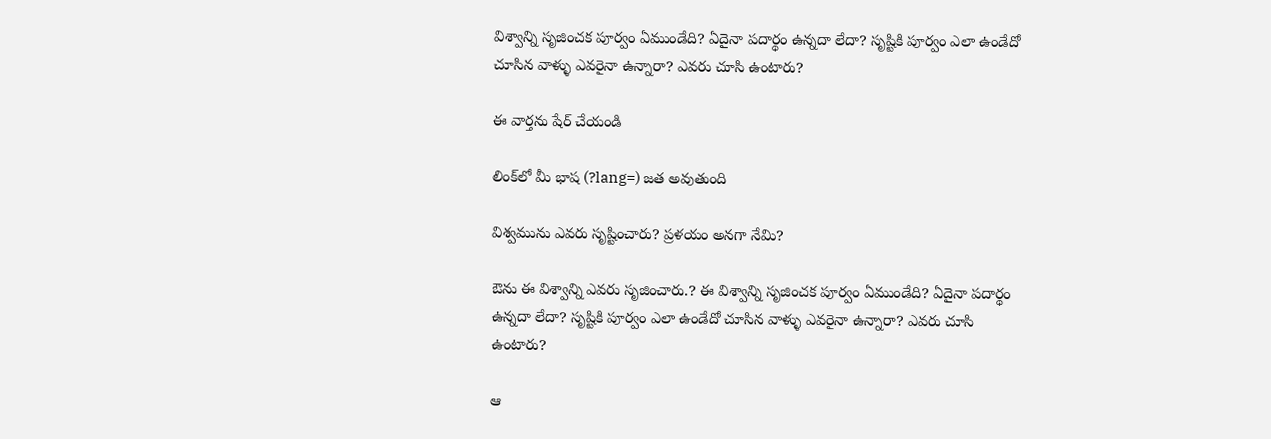విశ్వాన్ని సృజించక పూర్వం ఏముండేది? ఏదైనా పదార్థం ఉన్నదా లేదా? సృష్టికి పూర్వం ఎలా ఉండేదో చూసిన వాళ్ళు ఎవరైనా ఉన్నారా? ఎవరు చూసి ఉంటారు?

ఈ వార్తను షేర్ చేయండి

లింక్‌లో మీ భాష (?lang=) జత అవుతుంది

విశ్వమును ఎవరు సృష్టించారు? ప్రళయం అనగా నేమి?

ఔను ఈ విశ్వాన్ని ఎవరు సృజించారు.? ఈ విశ్వాన్ని సృజించక పూర్వం ఏముండేది? ఏదైనా పదార్థం ఉన్నదా లేదా? సృష్టికి పూర్వం ఎలా ఉండేదో చూసిన వాళ్ళు ఎవరైనా ఉన్నారా? ఎవరు చూసి ఉంటారు?

ఆ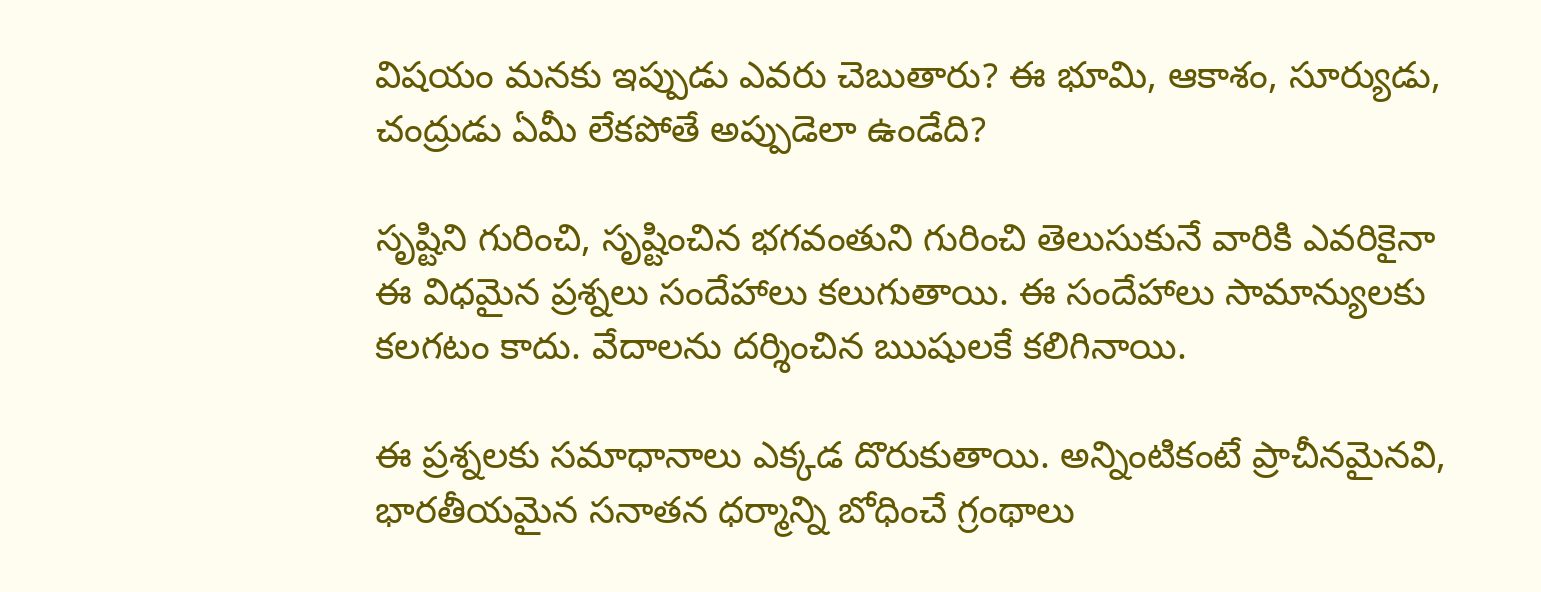విషయం మనకు ఇప్పుడు ఎవరు చెబుతారు? ఈ భూమి, ఆకాశం, సూర్యుడు, చంద్రుడు ఏమీ లేకపోతే అప్పుడెలా ఉండేది?

సృష్టిని గురించి, సృష్టించిన భగవంతుని గురించి తెలుసుకునే వారికి ఎవరికైనా ఈ విధమైన ప్రశ్నలు సందేహాలు కలుగుతాయి. ఈ సందేహాలు సామాన్యులకు కలగటం కాదు. వేదాలను దర్శించిన ఋషులకే కలిగినాయి.

ఈ ప్రశ్నలకు సమాధానాలు ఎక్కడ దొరుకుతాయి. అన్నింటికంటే ప్రాచీనమైనవి, భారతీయమైన సనాతన ధర్మాన్ని బోధించే గ్రంథాలు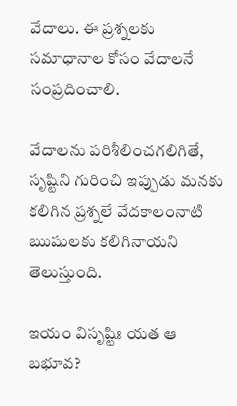వేదాలు. ఈ ప్రశ్నలకు సమాధానాల కోసం వేదాలనే సంప్రదించాలి.

వేదాలను పరిశీలించగలిగితే, సృష్టిని గురించి ఇప్పుడు మనకు కలిగిన ప్రశ్నలే వేదకాలంనాటి ఋషులకు కలిగినాయని తెలుస్తుంది.

ఇయం విసృష్టిః యత ఆ బభూవ?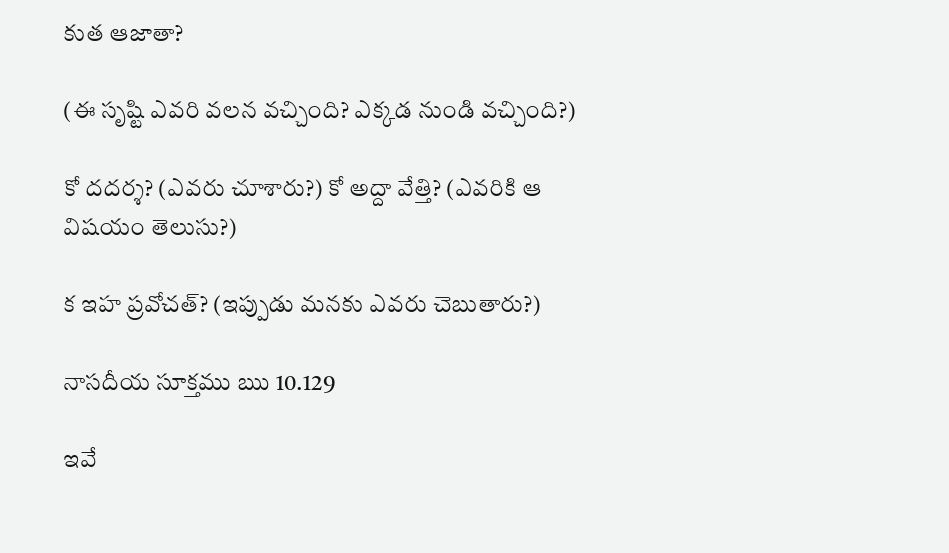కుత ఆజాతా?

(ఈ సృష్టి ఎవరి వలన వచ్చింది? ఎక్కడ నుండి వచ్చింది?)

కో దదర్శ? (ఎవరు చూశారు?) కో అద్దా వేత్తి? (ఎవరికి ఆ విషయం తెలుసు?)

క ఇహ ప్రవోచత్? (ఇప్పుడు మనకు ఎవరు చెబుతారు?)

నాసదీయ సూక్తము ఋ 10.129

ఇవే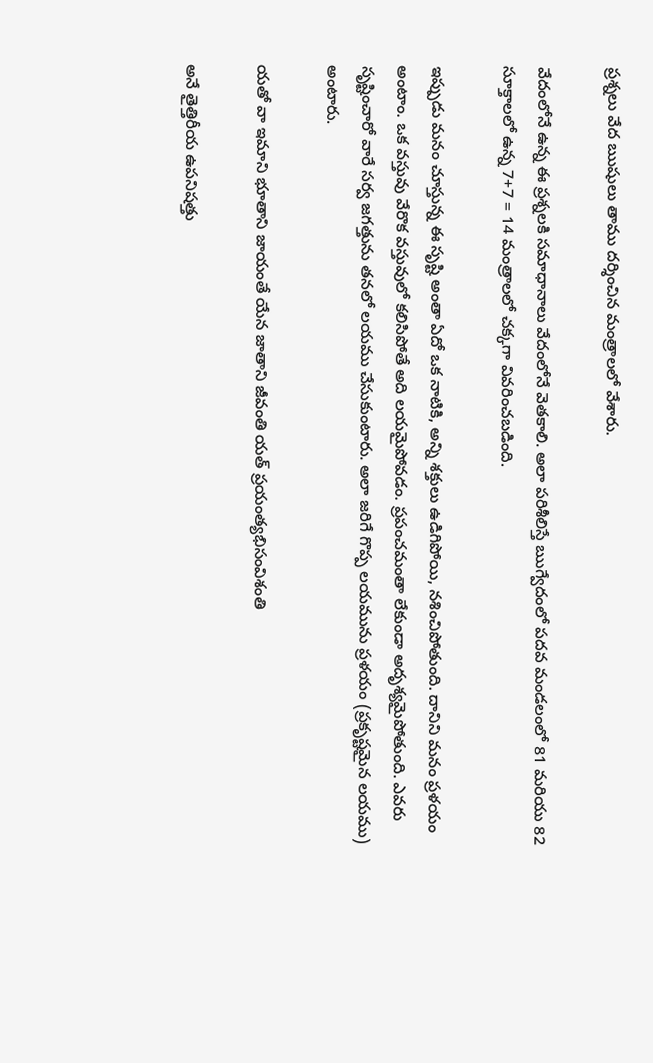ప్రశ్నలు వేద ఋషులు తాము దర్శించిన మంత్రాలలో వేశారు.

వేదంలోనే ఉన్న ఈ ప్రశ్నలకి సమాధానాలు వేదంలోనే వెతకాలి. అలా పరిశీలిస్తే ఋగ్వేదంలో పదవ మండలంలో 81 మరియు 82 సూక్తాలలో ఉన్న 7+7 = 14 మంత్రాలలో చక్కగా వివరించబడింది.

ఇప్పుడు మనం చూస్తున్న ఈ సృష్టి అంతా ఏదో ఒక నాటికి, అన్ని శక్తులు ఉడిగిపోయి, నశించిపోతుంది. దానిని మనం ప్రళయం అంటాం. ఒక వస్తువు వేరొక వస్తువులో కలిసిపోతే అది లయమైపోవడం. ప్రపంచమంతా లేకుండా అదృశ్యమైపోతుంది. ఎవరు సృష్టించారో వారే సర్వ జగత్తును తనలో లయము చేసుకుంటారు. అలా జరిగే గొప్ప లయమును ప్రళయం (ప్రకృష్టమైన లయము) అంటారు.

యతో వా ఇమాని భూతాని జాయంతే యేన జాతాని జీవంతి యత్ ప్రయంత్యభిసంవిశంతి

అనే తైత్తిరీయ ఉపనిషత్తు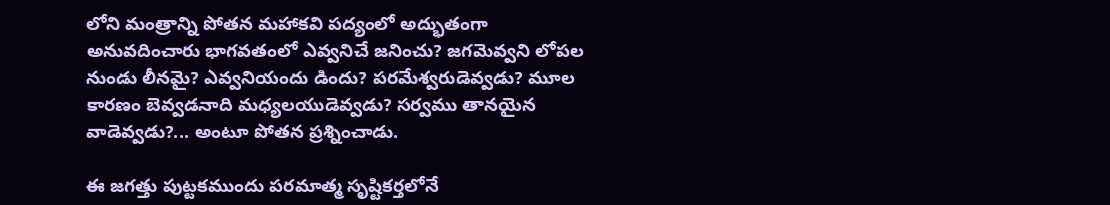లోని మంత్రాన్ని పోతన మహాకవి పద్యంలో అద్భుతంగా అనువదించారు భాగవతంలో ఎవ్వనిచే జనించు? జగమెవ్వని లోపల నుండు లీనమై? ఎవ్వనియందు డిందు? పరమేశ్వరుడెవ్వడు? మూల కారణం బెవ్వడనాది మధ్యలయుడెవ్వడు? సర్వము తానయైన వాడెవ్వడు?... అంటూ పోతన ప్రశ్నించాడు.

ఈ జగత్తు పుట్టకముందు పరమాత్మ సృష్టికర్తలోనే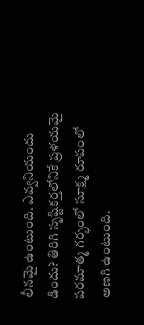లీనమై ఉంటుంది. ఎవ్వనియందు డిందు? తిరిగి సృష్టికర్తలోనికే ప్రళయమై పరమాత్మ గర్భంలో సూక్ష్మ రూపంలో అణగి ఉంటుంది.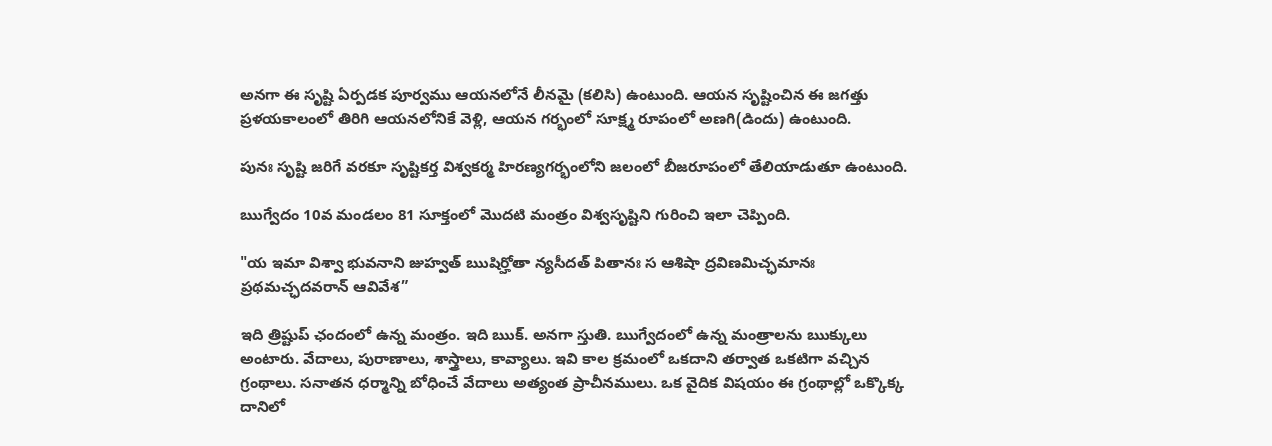అనగా ఈ సృష్టి ఏర్పడక పూర్వము ఆయనలోనే లీనమై (కలిసి) ఉంటుంది. ఆయన సృష్టించిన ఈ జగత్తు ప్రళయకాలంలో తిరిగి ఆయనలోనికే వెళ్లి, ఆయన గర్భంలో సూక్ష్మ రూపంలో అణగి(డిందు) ఉంటుంది.

పునః సృష్టి జరిగే వరకూ సృష్టికర్త విశ్వకర్మ హిరణ్యగర్భంలోని జలంలో బీజరూపంలో తేలియాడుతూ ఉంటుంది.

ఋగ్వేదం 10వ మండలం 81 సూక్తంలో మొదటి మంత్రం విశ్వసృష్టిని గురించి ఇలా చెప్పింది.

"య ఇమా విశ్వా భువనాని జుహ్వత్ ఋషిర్హోతా న్యసీదత్ పితానః స ఆశిషా ద్రవిణమిచ్ఛమానః ప్రథమచ్ఛదవరాన్ ఆవివేశ”

ఇది త్రిష్టుప్ ఛందంలో ఉన్న మంత్రం. ఇది ఋక్. అనగా స్తుతి. ఋగ్వేదంలో ఉన్న మంత్రాలను ఋక్కులు అంటారు. వేదాలు, పురాణాలు, శాస్త్రాలు, కావ్యాలు. ఇవి కాల క్రమంలో ఒకదాని తర్వాత ఒకటిగా వచ్చిన గ్రంథాలు. సనాతన ధర్మాన్ని బోధించే వేదాలు అత్యంత ప్రాచీనములు. ఒక వైదిక విషయం ఈ గ్రంథాల్లో ఒక్కొక్క దానిలో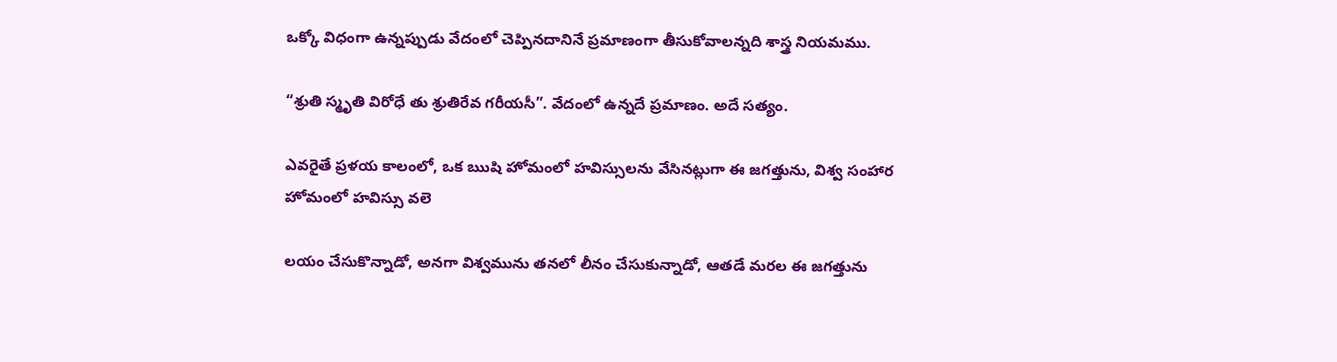ఒక్కో విధంగా ఉన్నప్పుడు వేదంలో చెప్పినదానినే ప్రమాణంగా తీసుకోవాలన్నది శాస్త్ర నియమము.

“శ్రుతి స్మృతి విరోధే తు శ్రుతిరేవ గరీయసీ”. వేదంలో ఉన్నదే ప్రమాణం. అదే సత్యం.

ఎవరైతే ప్రళయ కాలంలో, ఒక ఋషి హోమంలో హవిస్సులను వేసినట్లుగా ఈ జగత్తును, విశ్వ సంహార హోమంలో హవిస్సు వలె

లయం చేసుకొన్నాడో, అనగా విశ్వమును తనలో లీనం చేసుకున్నాడో, ఆతడే మరల ఈ జగత్తును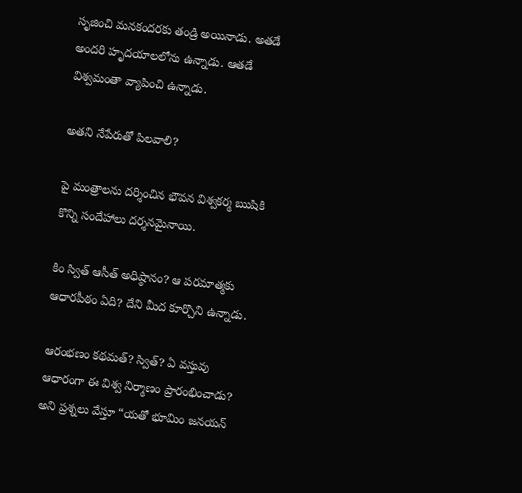సృజించి మనకందరకు తండ్రి అయినాడు. అతడే అందరి హృదయాలలోను ఉన్నాడు. ఆతడే విశ్వమంతా వ్యాపించి ఉన్నాడు.

అతని నేపేరుతో పిలవాలి?

పై మంత్రాలను దర్శించిన భౌవన విశ్వకర్మ ఋషికి కొన్ని సందేహాలు దర్శనమైనాయి.

కిం స్విత్ ఆసీత్ అధిష్ఠానం? ఆ పరమాత్మకు ఆధారపీఠం ఏది? దేని మీద కూర్చొని ఉన్నాడు.

ఆరంభణం కథమత్? స్విత్? ఏ వస్తువు ఆధారంగా ఈ విశ్వ నిర్మాణం ప్రారంభించాడు? అని ప్రశ్నలు వేస్తూ “యతో భూమిం జనయన్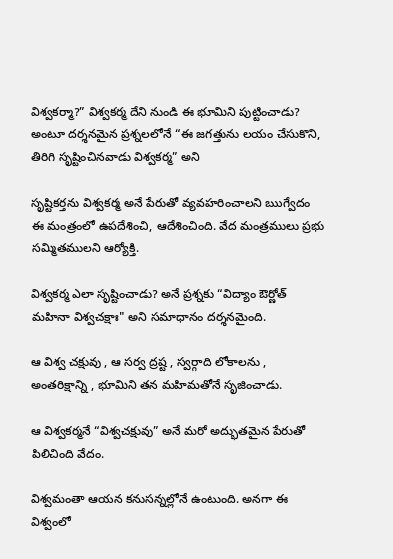విశ్వకర్మా?” విశ్వకర్మ దేని నుండి ఈ భూమిని పుట్టించాడు? అంటూ దర్శనమైన ప్రశ్నలలోనే “ఈ జగత్తును లయం చేసుకొని, తిరిగి సృష్టించినవాడు విశ్వకర్మ” అని

సృష్టికర్తను విశ్వకర్మ అనే పేరుతో వ్యవహరించాలని ఋగ్వేదం ఈ మంత్రంలో ఉపదేశించి, ఆదేశించింది. వేద మంత్రములు ప్రభు సమ్మితములని ఆర్యోక్తి.

విశ్వకర్మ ఎలా సృష్టించాడు? అనే ప్రశ్నకు “విద్యాం ఔర్ణోత్ మహినా విశ్వచక్షాః" అని సమాధానం దర్శనమైంది.

ఆ విశ్వ చక్షువు , ఆ సర్వ ద్రష్ట , స్వర్గాది లోకాలను , అంతరిక్షాన్ని , భూమిని తన మహిమతోనే సృజించాడు.

ఆ విశ్వకర్మనే “విశ్వచక్షువు” అనే మరో అద్భుతమైన పేరుతో పిలిచింది వేదం.

విశ్వమంతా ఆయన కనుసన్నల్లోనే ఉంటుంది. అనగా ఈ విశ్వంలో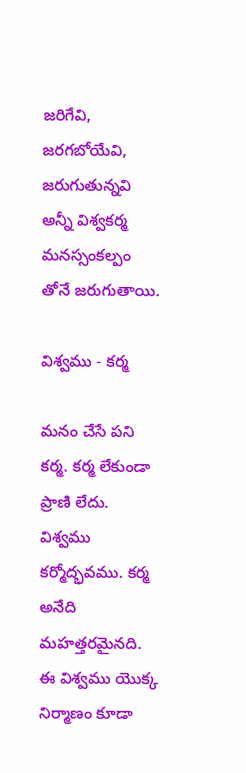జరిగేవి, జరగబోయేవి, జరుగుతున్నవి అన్నీ విశ్వకర్మ మనస్సంకల్పం తోనే జరుగుతాయి.

విశ్వము - కర్మ

మనం చేసే పని కర్మ. కర్మ లేకుండా ప్రాణి లేదు. విశ్వము కర్మోద్భవము. కర్మ అనేది మహత్తరమైనది. ఈ విశ్వము యొక్క నిర్మాణం కూడా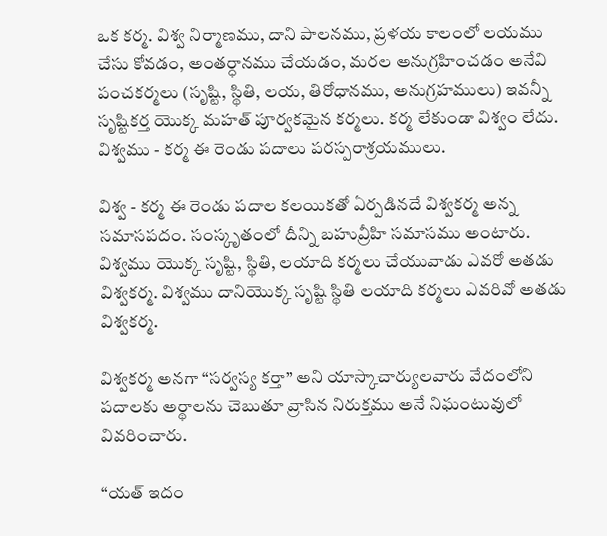ఒక కర్మ. విశ్వ నిర్మాణము, దాని పాలనము, ప్రళయ కాలంలో లయము చేసు కోవడం, అంతర్ధానము చేయడం, మరల అనుగ్రహించడం అనేవి పంచకర్మలు (సృష్టి, స్థితి, లయ, తిరోధానము, అనుగ్రహములు) ఇవన్నీ సృష్టికర్త యొక్క మహత్ పూర్వకమైన కర్మలు. కర్మ లేకుండా విశ్వం లేదు. విశ్వము - కర్మ ఈ రెండు పదాలు పరస్పరాశ్రయములు.

విశ్వ - కర్మ ఈ రెండు పదాల కలయికతో ఏర్పడినదే విశ్వకర్మ అన్న సమాసపదం. సంస్కృతంలో దీన్ని బహువ్రీహి సమాసము అంటారు. విశ్వము యొక్క సృష్టి, స్థితి, లయాది కర్మలు చేయువాడు ఎవరో అతడు విశ్వకర్మ. విశ్వము దానియొక్క సృష్టి స్థితి లయాది కర్మలు ఎవరివో అతడు విశ్వకర్మ.

విశ్వకర్మ అనగా “సర్వస్య కర్తా” అని యాస్కాచార్యులవారు వేదంలోని పదాలకు అర్థాలను చెబుతూ వ్రాసిన నిరుక్తము అనే నిఘంటువులో వివరించారు.

“యత్ ఇదం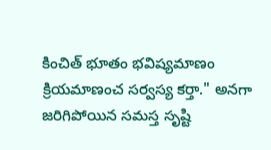కించిత్ భూతం భవిష్యమాణం క్రియమాణంచ సర్వస్య కర్తా." అనగా జరిగిపోయిన సమస్త సృష్టి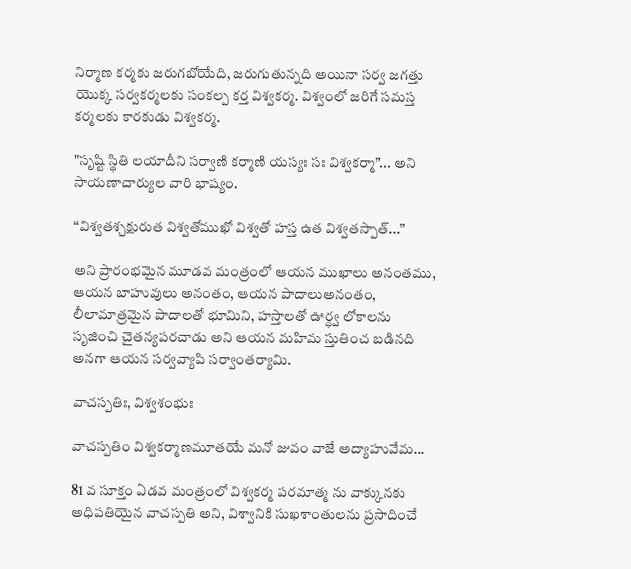నిర్మాణ కర్మకు జరుగబోయేది, జరుగుతున్నది అయినా సర్వ జగత్తు యొక్క సర్వకర్మలకు సంకల్ప కర్త విశ్వకర్మ. విశ్వంలో జరిగే సమస్త కర్మలకు కారకుడు విశ్వకర్మ.

"సృష్టి స్థితి లయాదీని సర్వాణి కర్మాణి యస్యః సః విశ్వకర్మా”... అని సాయణాచార్యుల వారి భాష్యం.

“విశ్వతశ్చక్షురుత విశ్వతోముఖో విశ్వతో హస్త ఉత విశ్వతస్పాత్...”

అని ప్రారంభమైన మూడవ మంత్రంలో ఆయన ముఖాలు అనంతము, ఆయన బాహువులు అనంతం, ఆయన పాదాలుఅనంతం, లీలామాత్రమైన పాదాలతో భూమిని, హస్తాలతో ఊర్ధ్వ లోకాలను సృజించి చైతన్యపరచాడు అని ఆయన మహిమ స్తుతించ బడినది అనగా ఆయన సర్వవ్యాపి సర్వాంతర్యామి.

వాచస్పతిః, విశ్వశంభుః

వాచస్పతిం విశ్వకర్మాణమూతయే మనో జువం వాజే అద్యాహువేమ...

81 వ సూక్తం ఏడవ మంత్రంలో విశ్వకర్మ పరమాత్మ ను వాక్కునకు అధిపతియైన వాచస్పతి అని, విశ్వానికి సుఖశాంతులను ప్రసాదించే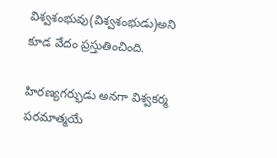విశ్వశంభువు(విశ్వశంభుడు)అని కూడ వేదం ప్రస్తుతించింది.

హిరణ్యగర్భుడు అనగా విశ్వకర్మ పరమాత్మయే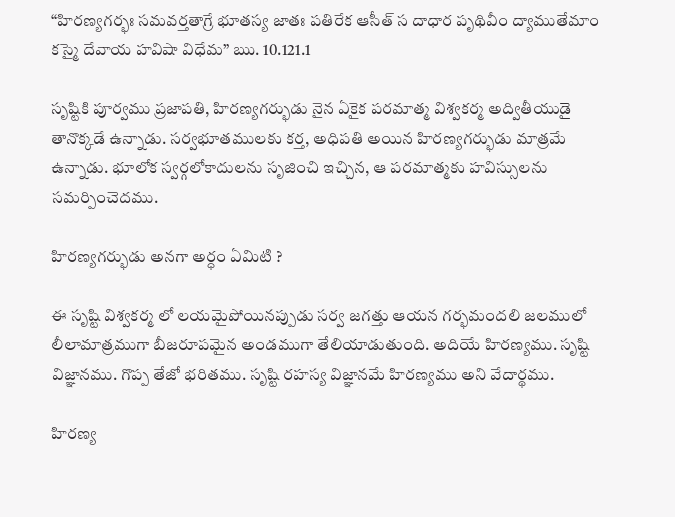“హిరణ్యగర్భః సమవర్తతాగ్రే భూతస్య జాతః పతిరేక ఆసీత్ స దాధార పృథివీం ద్యాముతేమాం కస్మై దేవాయ హవిషా విధేమ” ఋ. 10.121.1

సృష్టికి పూర్వము ప్రజాపతి, హిరణ్యగర్భుడు నైన ఏకైక పరమాత్మ విశ్వకర్మ అద్వితీయుడై తానొక్కడే ఉన్నాడు. సర్వభూతములకు కర్త, అధిపతి అయిన హిరణ్యగర్భుడు మాత్రమే ఉన్నాడు. భూలోక స్వర్గలోకాదులను సృజించి ఇచ్చిన, ఆ పరమాత్మకు హవిస్సులను సమర్పించెదము.

హిరణ్యగర్భుడు అనగా అర్ధం ఏమిటి ?

ఈ సృష్టి విశ్వకర్మ లో లయమైపోయినప్పుడు సర్వ జగత్తు ఆయన గర్భమందలి జలములో లీలామాత్రముగా బీజరూపమైన అండముగా తేలియాడుతుంది. అదియే హిరణ్యము. సృష్టి విజ్ఞానము. గొప్ప తేజో భరితము. సృష్టి రహస్య విజ్ఞానమే హిరణ్యము అని వేదార్థము.

హిరణ్య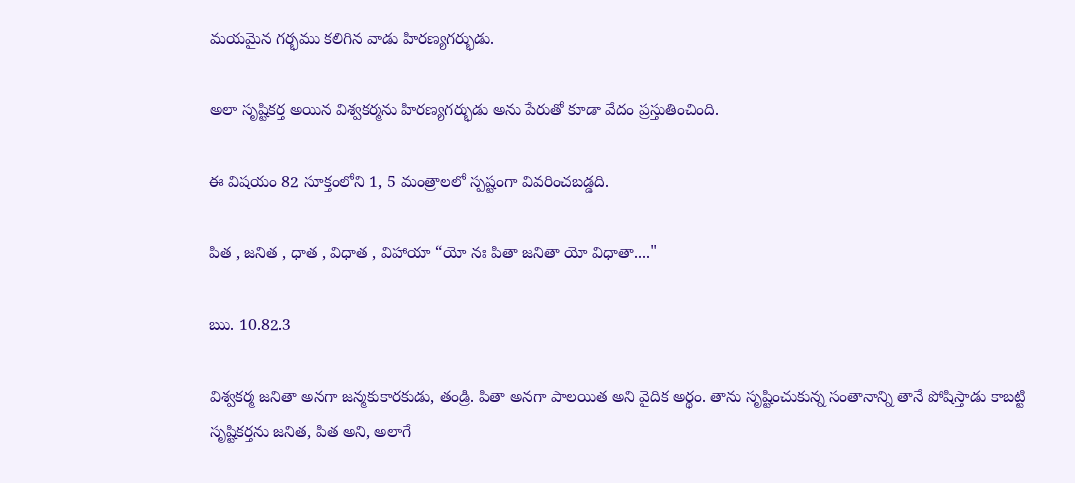మయమైన గర్భము కలిగిన వాడు హిరణ్యగర్భుడు.

అలా సృష్టికర్త అయిన విశ్వకర్మను హిరణ్యగర్భుడు అను పేరుతో కూడా వేదం ప్రస్తుతించింది.

ఈ విషయం 82 సూక్తంలోని 1, 5 మంత్రాలలో స్పష్టంగా వివరించబడ్డది.

పిత , జనిత , ధాత , విధాత , విహాయా “యో నః పితా జనితా యో విధాతా...."

ఋ. 10.82.3

విశ్వకర్మ జనితా అనగా జన్మకుకారకుడు, తండ్రి. పితా అనగా పాలయిత అని వైదిక అర్థం. తాను సృష్టించుకున్న సంతానాన్ని తానే పోషిస్తాడు కాబట్టి సృష్టికర్తను జనిత, పిత అని, అలాగే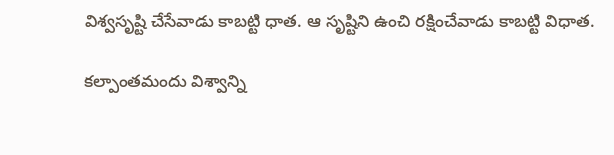విశ్వసృష్టి చేసేవాడు కాబట్టి ధాత. ఆ సృష్టిని ఉంచి రక్షించేవాడు కాబట్టి విధాత.

కల్పాంతమందు విశ్వాన్ని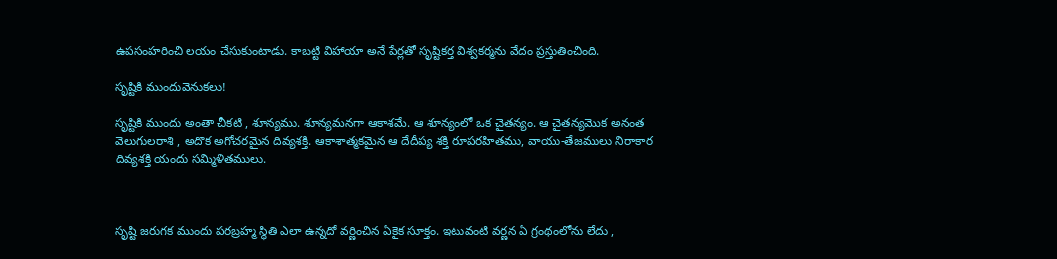ఉపసంహరించి లయం చేసుకుంటాడు. కాబట్టి విహాయా అనే పేర్లతో సృష్టికర్త విశ్వకర్మను వేదం ప్రస్తుతించింది.

సృష్టికి ముందువెనుకలు!

సృష్టికి ముందు అంతా చీకటి , శూన్యము. శూన్యమనగా ఆకాశమే. ఆ శూన్యంలో ఒక చైతన్యం. ఆ చైతన్యమొక అనంత వెలుగులరాశి , అదొక అగోచరమైన దివ్యశక్తి. ఆకాశాత్మకమైన ఆ దేదీప్య శక్తి రూపరహితము, వాయు-తేజములు నిరాకార దివ్యశక్తి యందు సమ్మిళితములు.



సృష్టి జరుగక ముందు పరబ్రహ్మ స్థితి ఎలా ఉన్నదో వర్ణించిన ఏకైక సూక్తం. ఇటువంటి వర్ణన ఏ గ్రంథంలోను లేదు ,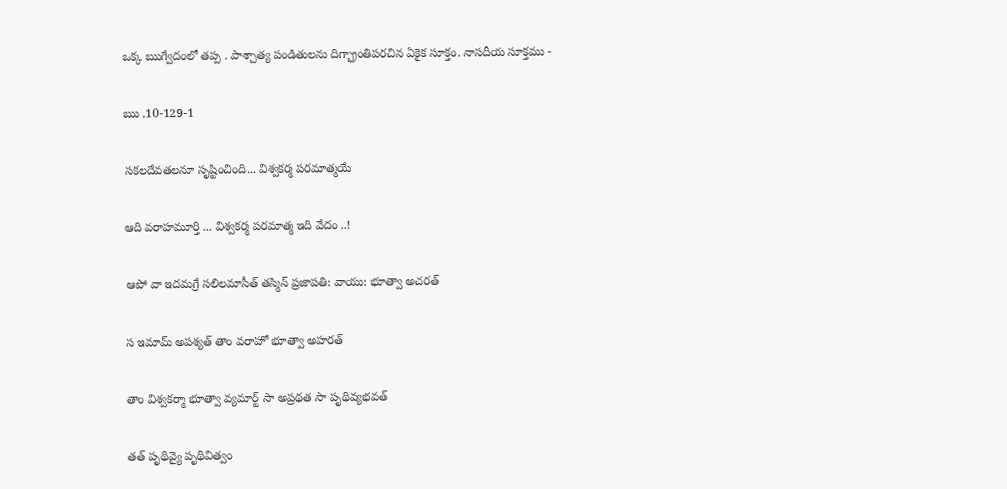ఒక్క ఋగ్వేదంలో తప్ప . పాశ్చాత్య పండితులను దిగ్భ్రాంతిపరచిన ఏకైక సూక్తం. నాసదీయ సూక్తము -

ఋ .10-129-1

సకలదేవతలనూ సృష్టించింది... విశ్వకర్మ పరమాత్మయే

ఆది వరాహమూర్తి ... విశ్వకర్మ పరమాత్మ ఇది వేదం ..!

ఆపో వా ఇదమగ్రే సలిలమాసీత్ తస్మిన్ ప్రజాపతి: వాయు: భూత్వా అచరత్

స ఇమామ్ అపశ్యత్ తాం వరాహో భూత్వా అహరత్

తాం విశ్వకర్మా భూత్వా వ్యమార్ట్ సా అప్రథత సా పృథివ్యభవత్

తత్ పృథివ్యై పృథివిత్వం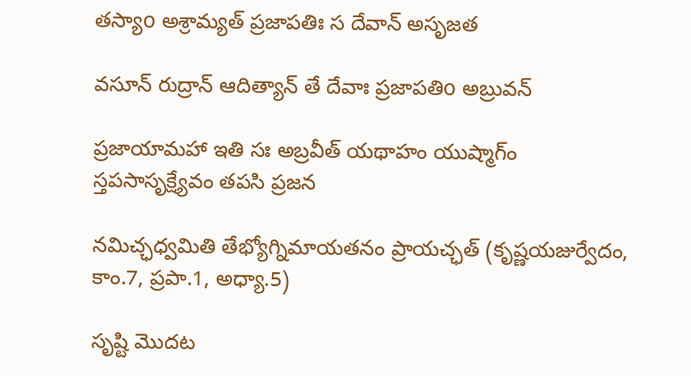తస్యాo అశ్రామ్యత్ ప్రజాపతిః స దేవాన్ అసృజత

వసూన్ రుద్రాన్ ఆదిత్యాన్ తే దేవాః ప్రజాపతిo అబ్రువన్

ప్రజాయామహా ఇతి సః అబ్రవీత్ యథాహం యుష్మాగ్ం స్తపసాసృక్ష్యేవం తపసి ప్రజన

నమిచ్ఛధ్వమితి తేభ్యోగ్నిమాయతనం ప్రాయచ్ఛత్ (కృష్ణయజుర్వేదం, కాం.7, ప్రపా.1, అధ్యా.5)

సృష్టి మొదట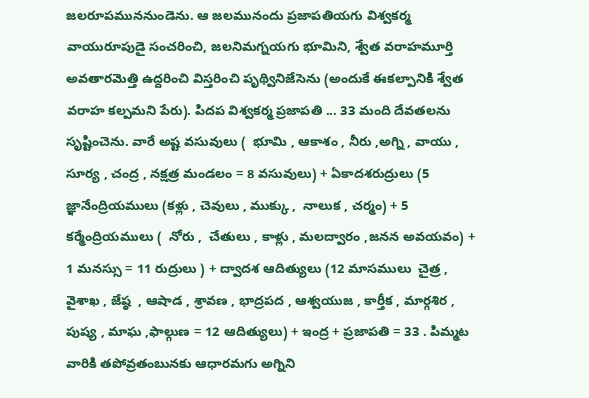జలరూపముననుండెను. ఆ జలమునందు ప్రజాపతియగు విశ్వకర్మ వాయురూపుడై సంచరించి, జలనిమగ్నయగు భూమిని, శ్వేత వరాహమూర్తి అవతారమెత్తి ఉద్దరించి విస్తరించి పృథ్వినిజేసెను (అందుకే ఈకల్పానికి శ్వేత వరాహ కల్పమని పేరు). పిదప విశ్వకర్మ ప్రజాపతి ... 33 మంది దేవతలను సృష్టించెను. వారే అష్ట వసువులు (  భూమి , ఆకాశం , నీరు ,అగ్ని , వాయు , సూర్య , చంద్ర , నక్షత్ర మండలం = 8 వసువులు) + ఏకాదశరుద్రులు (5 జ్ఞానేంద్రియములు (కళ్లు , చెవులు , ముక్కు ,  నాలుక , చర్మం) + 5 కర్మేంద్రియములు (  నోరు ,  చేతులు , కాళ్లు , మలద్వారం ,జనన అవయవం) + 1 మనస్సు = 11 రుద్రులు ) + ద్వాదశ ఆదిత్యులు (12 మాసములు  చైత్ర , వైశాఖ , జేష్ఠ  , ఆషాడ , శ్రావణ , భాద్రపద , ఆశ్వయుజ , కార్తీక , మార్గశిర , పుష్య , మాఘ ,ఫాల్గుణ = 12 ఆదిత్యులు) + ఇంద్ర + ప్రజాపతి = 33 . పిమ్మట వారికి తపోవ్రతంబునకు ఆధారమగు అగ్నిని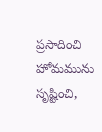ప్రసాదించి హోమమును సృష్టించి,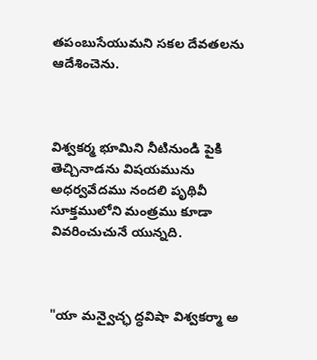తపంబుసేయుమని సకల దేవతలను ఆదేశించెను.



విశ్వకర్మ భూమిని నీటినుండి పైకి తెచ్చినాడను విషయమును అధర్వవేదము నందలి పృథివీ సూక్తములోని మంత్రము కూడా వివరించుచునే యున్నది.



"యా మన్వైచ్ఛ ద్ధవిషా విశ్వకర్మా అ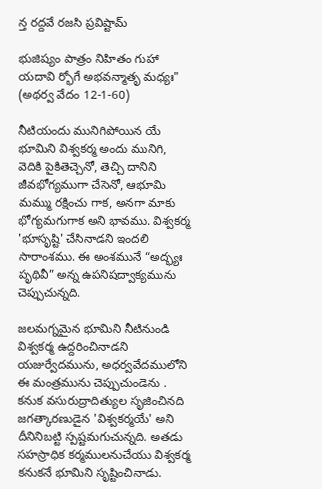న్త రద్దవే రజసి ప్రవిష్టామ్

భుజిష్యం పాత్రం నిహితం గుహా యదావి ర్భోగే అభవన్మాతృ మధ్యః" (అథర్వ వేదం 12-1-60)

నీటియందు మునిగిపోయిన యే భూమిని విశ్వకర్మ అందు మునిగి, వెదికి పైకితెచ్చెనో, తెచ్చి దానిని జీవభోగ్యముగా చేసెనో, ఆభూమి మమ్ము రక్షించు గాక, అనగా మాకు భోగ్యమగుగాక అని భావము. విశ్వకర్మ 'భూసృష్టి' చేసినాడని ఇందలి సారాంశము. ఈ అంశమునే “అద్భ్యః పృథివీ” అన్న ఉపనిషద్వాక్యమును చెప్పుచున్నది.

జలమగ్నమైన భూమిని నీటినుండి విశ్వకర్మ ఉద్దరించినాడని యజుర్వేదమును, అధర్వవేదములోని ఈ మంత్రమును చెప్పుచుండెను . కనుక వసురుద్రాదిత్యుల సృజించినది జగత్కారణుడైన 'విశ్వకర్మయే' అని దీనినిబట్టి స్పష్టమగుచున్నది. అతడు సహస్రాధిక కర్మములనుచేయు విశ్వకర్మ కనుకనే భూమిని సృష్టించినాడు.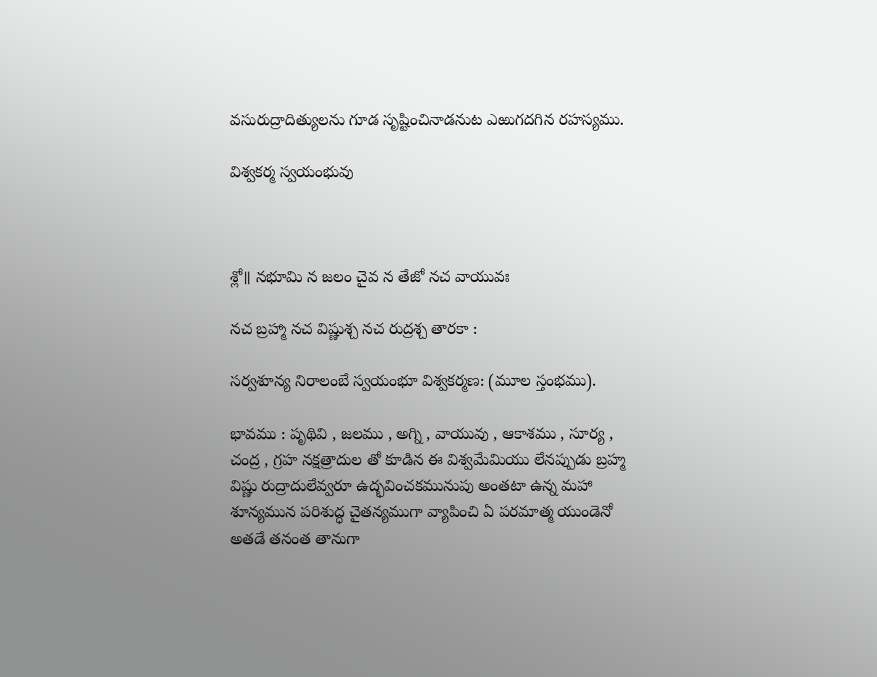వసురుద్రాదిత్యులను గూడ సృష్టించినాడనుట ఎఱుగదగిన రహస్యము.

విశ్వకర్మ స్వయంభువు



శ్లో॥ నభూమి న జలం చైవ న తేజో నచ వాయువః

నచ బ్రహ్మా నచ విష్ణుశ్చ నచ రుద్రశ్చ తారకా :

సర్వశూన్య నిరాలంబే స్వయంభూ విశ్వకర్మణ: (మూల స్తంభము).

భావము : పృథివి , జలము , అగ్ని , వాయువు , ఆకాశము , సూర్య , చంద్ర , గ్రహ నక్షత్రాదుల తో కూడిన ఈ విశ్వమేమియు లేనప్పుడు బ్రహ్మ విష్ణు రుద్రాదులేవ్వరూ ఉద్భవించకమునుపు అంతటా ఉన్న మహా శూన్యమున పరిశుద్ధ చైతన్యముగా వ్యాపించి ఏ పరమాత్మ యుండెనో అతడే తనంత తానుగా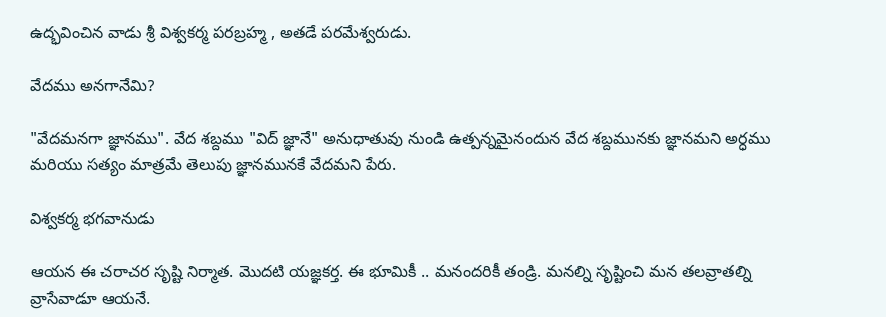ఉద్భవించిన వాడు శ్రీ విశ్వకర్మ పరబ్రహ్మ , అతడే పరమేశ్వరుడు.

వేదము అనగానేమి?

"వేదమనగా జ్ఞానము". వేద శబ్దము "విద్ జ్ఞానే" అనుధాతువు నుండి ఉత్పన్నమైనందున వేద శబ్దమునకు జ్ఞానమని అర్ధము మరియు సత్యం మాత్రమే తెలుపు జ్ఞానమునకే వేదమని పేరు.

విశ్వకర్మ భగవానుడు

ఆయన ఈ చరాచర సృష్టి నిర్మాత. మొదటి యజ్ఞకర్త. ఈ భూమికీ .. మనందరికీ తండ్రి. మనల్ని సృష్టించి మన తలవ్రాతల్ని వ్రాసేవాడూ ఆయనే.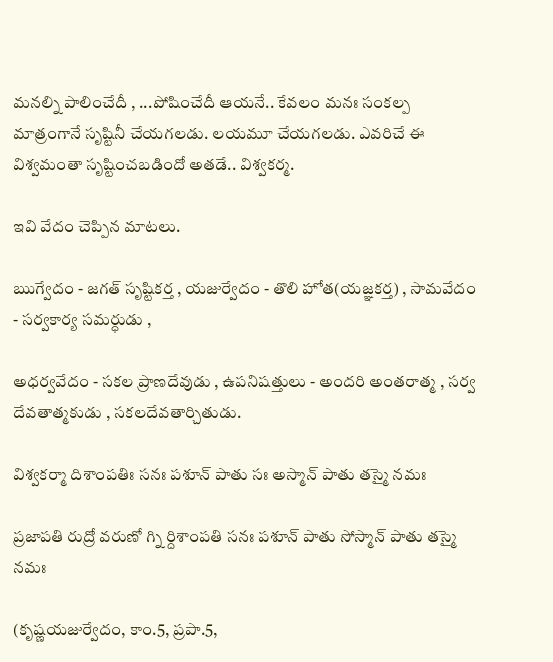మనల్ని పాలించేదీ , ...పోషించేదీ ఆయనే.. కేవలం మనః సంకల్ప మాత్రంగానే సృష్టినీ చేయగలడు. లయమూ చేయగలడు. ఎవరిచే ఈ విశ్వమంతా సృష్టించబడిందో అతడే.. విశ్వకర్మ.

ఇవి వేదం చెప్పిన మాటలు.

ఋగ్వేదం - జగత్ సృష్టికర్త , యజుర్వేదం - తొలి హోత(యజ్ఞకర్త) , సామవేదం - సర్వకార్య సమర్ధుడు ,

అధర్వవేదం - సకల ప్రాణదేవుడు , ఉపనిషత్తులు - అందరి అంతరాత్మ , సర్వ దేవతాత్మకుడు , సకలదేవతార్చితుడు.

విశ్వకర్మా దిశాంపతిః సనః పశూన్ పాతు సః అస్మాన్ పాతు తస్మై నమః

ప్రజాపతి రుద్రో వరుణో గ్ని ర్దిశాంపతి సనః పశూన్ పాతు సోస్మాన్ పాతు తస్మై నమః

(కృష్ణయజుర్వేదం, కాం.5, ప్రపా.5,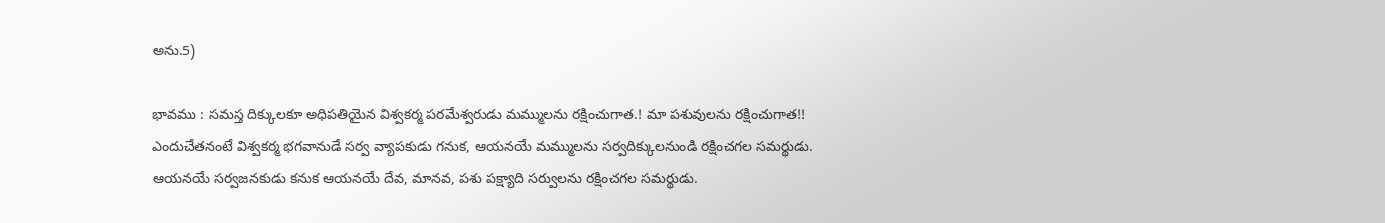అను.5)

భావము : సమస్త దిక్కులకూ అధిపతియైన విశ్వకర్మ పరమేశ్వరుడు మమ్ములను రక్షించుగాత.! మా పశువులను రక్షించుగాత!! ఎందుచేతనంటే విశ్వకర్మ భగవానుడే సర్వ వ్యాపకుడు గనుక, ఆయనయే మమ్ములను సర్వదిక్కులనుండి రక్షించగల సమర్థుడు. ఆయనయే సర్వజనకుడు కనుక ఆయనయే దేవ, మానవ, పశు పక్ష్యాది సర్వులను రక్షించగల సమర్థుడు.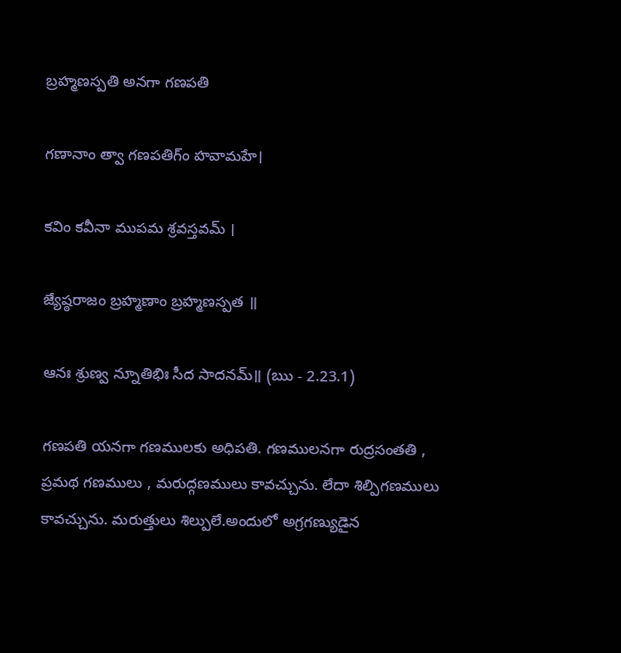బ్రహ్మణస్పతి అనగా గణపతి

గణానాం త్వా గణపతిగ్ం హవామహే।

కవిం కవీనా ముపమ శ్రవస్తవమ్ ।

జ్యేష్ఠరాజం బ్రహ్మణాం బ్రహ్మణస్పత ॥

ఆనః శ్రుణ్వ న్నూతిభిః సీద సాదనమ్॥ (ఋ - 2.23.1)

గణపతి యనగా గణములకు అధిపతి. గణములనగా రుద్రసంతతి , ప్రమథ గణములు , మరుద్గణములు కావచ్చును. లేదా శిల్పిగణములు కావచ్చును. మరుత్తులు శిల్పులే.అందులో అగ్రగణ్యుడైన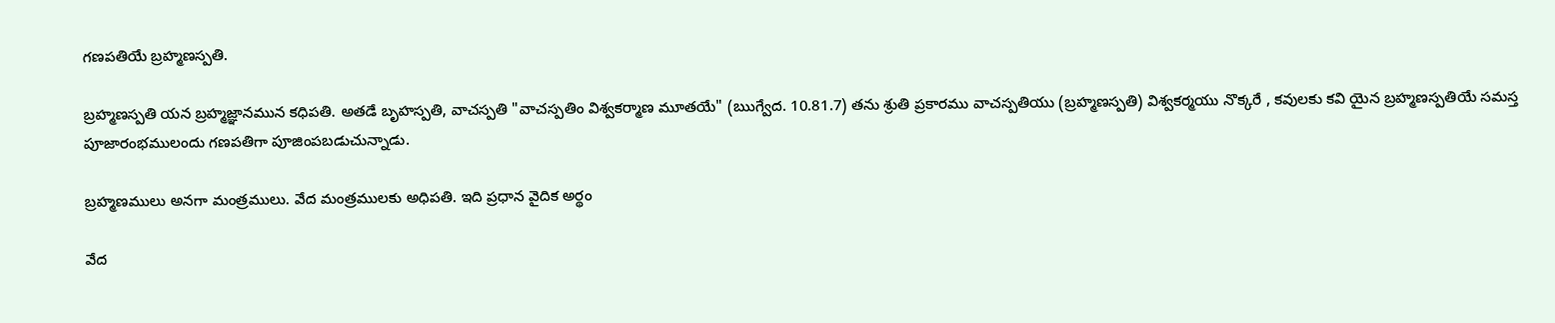గణపతియే బ్రహ్మణస్పతి.

బ్రహ్మణస్పతి యన బ్రహ్మజ్ఞానమున కధిపతి. అతడే బృహస్పతి, వాచస్పతి "వాచస్పతిం విశ్వకర్మాణ మూతయే" (ఋగ్వేద. 10.81.7) తను శ్రుతి ప్రకారము వాచస్పతియు (బ్రహ్మణస్పతి) విశ్వకర్మయు నొక్కరే , కవులకు కవి యైన బ్రహ్మణస్పతియే సమస్త పూజారంభములందు గణపతిగా పూజింపబడుచున్నాడు.

బ్రహ్మణములు అనగా మంత్రములు. వేద మంత్రములకు అధిపతి. ఇది ప్రధాన వైదిక అర్థం

వేద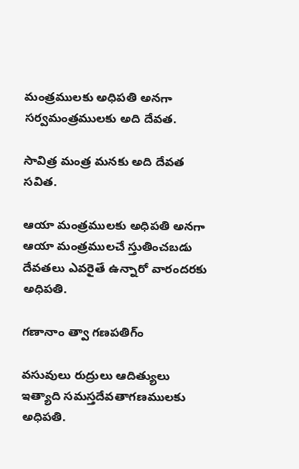మంత్రములకు అధిపతి అనగా సర్వమంత్రములకు అది దేవత.

సావిత్ర మంత్ర మనకు అది దేవత సవిత.

ఆయా మంత్రములకు అధిపతి అనగా ఆయా మంత్రములచే స్తుతించబడు దేవతలు ఎవరైతే ఉన్నారో వారందరకు అధిపతి.

గణానాం త్వా గణపతిగ్ం

వసువులు రుద్రులు ఆదిత్యులు ఇత్యాది సమస్తదేవతాగణములకు అధిపతి.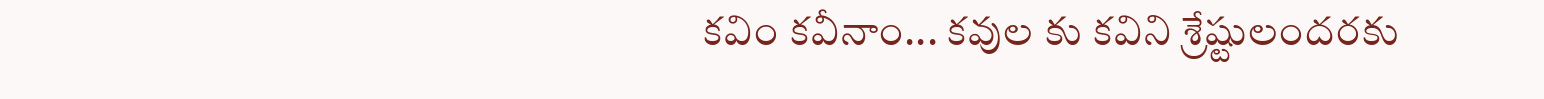కవిం కవీనాం... కవుల కు కవిని శ్రేష్టులందరకు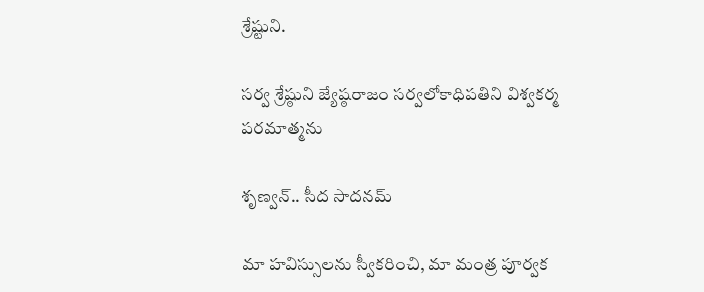శ్రేష్టుని.

సర్వ శ్రేష్ఠుని జ్యేష్ఠరాజం సర్వలోకాధిపతిని విశ్వకర్మ పరమాత్మను

శృణ్వన్.. సీద సాదనమ్

మా హవిస్సులను స్వీకరించి, మా మంత్ర పూర్వక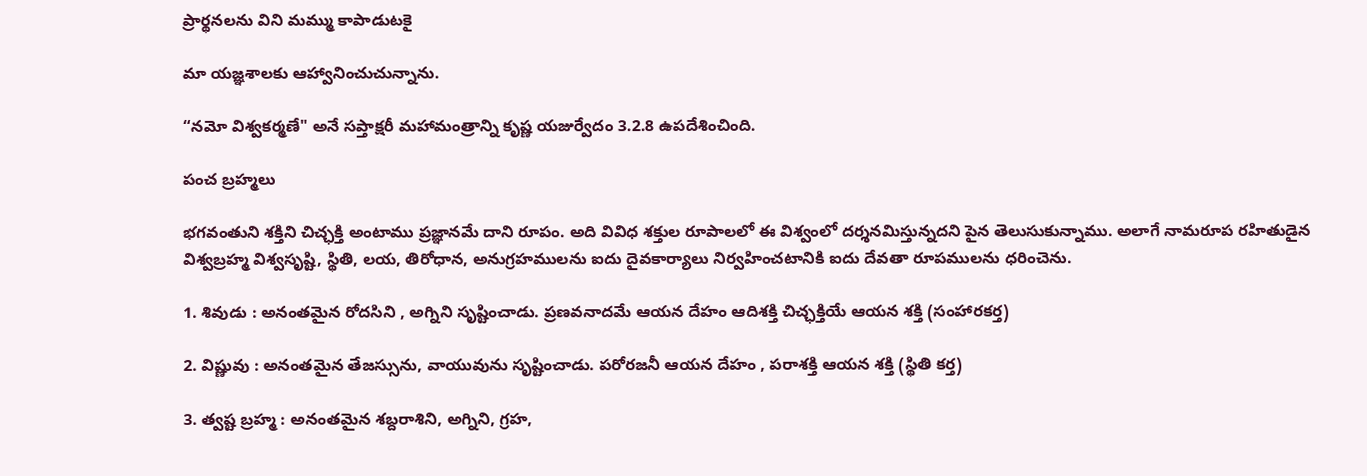ప్రార్థనలను విని మమ్ము కాపాడుటకై

మా యజ్ఞశాలకు ఆహ్వానించుచున్నాను.

“నమో విశ్వకర్మణే" అనే సప్తాక్షరీ మహామంత్రాన్ని కృష్ణ యజుర్వేదం 3.2.8 ఉపదేశించింది.

పంచ బ్రహ్మలు

భగవంతుని శక్తిని చిచ్ఛక్తి అంటాము ప్రజ్ఞానమే దాని రూపం. అది వివిధ శక్తుల రూపాలలో ఈ విశ్వంలో దర్శనమిస్తున్నదని పైన తెలుసుకున్నాము. అలాగే నామరూప రహితుడైన విశ్వబ్రహ్మ విశ్వసృష్టి, స్థితి, లయ, తిరోధాన, అనుగ్రహములను ఐదు దైవకార్యాలు నిర్వహించటానికి ఐదు దేవతా రూపములను ధరించెను.

1. శివుడు : అనంతమైన రోదసిని , అగ్నిని సృష్టించాడు. ప్రణవనాదమే ఆయన దేహం ఆదిశక్తి చిచ్ఛక్తియే ఆయన శక్తి (సంహారకర్త)

2. విష్ణువు : అనంతమైన తేజస్సును, వాయువును సృష్టించాడు. పరోరజనీ ఆయన దేహం , పరాశక్తి ఆయన శక్తి (స్థితి కర్త)

3. త్వష్ట బ్రహ్మ : అనంతమైన శబ్దరాశిని, అగ్నిని, గ్రహ,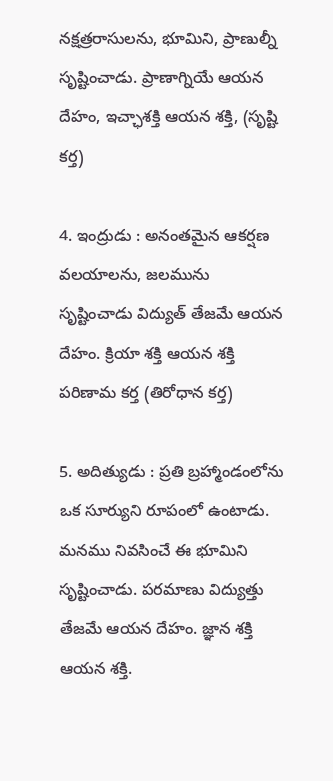నక్షత్రరాసులను, భూమిని, ప్రాణుల్నీ సృష్టించాడు. ప్రాణాగ్నియే ఆయన దేహం, ఇచ్ఛాశక్తి ఆయన శక్తి, (సృష్టి కర్త)

4. ఇంద్రుడు : అనంతమైన ఆకర్షణ వలయాలను, జలమును సృష్టించాడు విద్యుత్ తేజమే ఆయన దేహం. క్రియా శక్తి ఆయన శక్తి పరిణామ కర్త (తిరోధాన కర్త)

5. అదిత్యుడు : ప్రతి బ్రహ్మాండంలోను ఒక సూర్యుని రూపంలో ఉంటాడు. మనము నివసించే ఈ భూమిని సృష్టించాడు. పరమాణు విద్యుత్తు తేజమే ఆయన దేహం. జ్ఞాన శక్తి ఆయన శక్తి.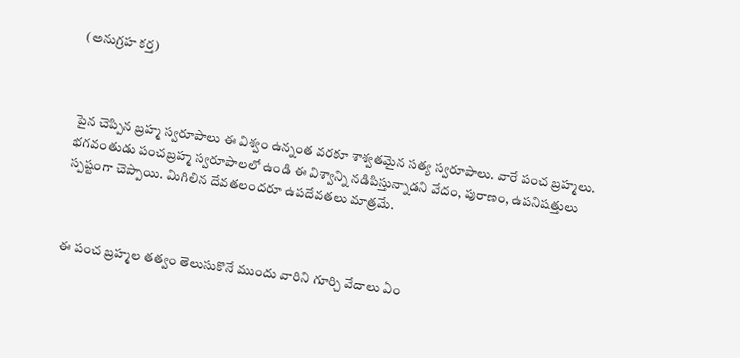(అనుగ్రహ కర్త)



పైన చెప్పిన బ్రహ్మ స్వరూపాలు ఈ విశ్వం ఉన్నంత వరకూ శాశ్వతమైన సత్య స్వరూపాలు. వారే పంచ బ్రహ్మలు. భగవంతుడు పంచబ్రహ్మ స్వరూపాలలో ఉండి ఈ విశ్వాన్ని నడిపిస్తున్నాడని వేదం, పురాణం, ఉపనిషత్తులు స్పష్టంగా చెప్పాయి. మిగిలిన దేవతలందరూ ఉపదేవతలు మాత్రమే.



ఈ పంచ బ్రహ్మల తత్వం తెలుసుకొనే ముందు వారిని గూర్చి వేదాలు ఏం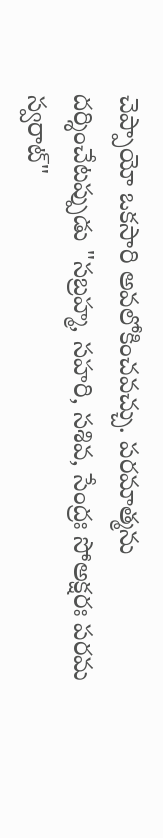చెప్పాయో ఒకసారి అవలోకించవచ్చు. పరమాత్మను దర్శించేటప్పుడు "సబ్రహ్మ, సహరి, సశివ, సేంద్రః సోఅక్షరః పరమ స్వరాట్"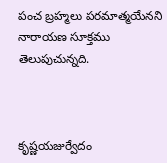పంచ బ్రహ్మలు పరమాత్మయేనని నారాయణ సూక్తము తెలుపుచున్నది.



కృష్ణయజుర్వేదం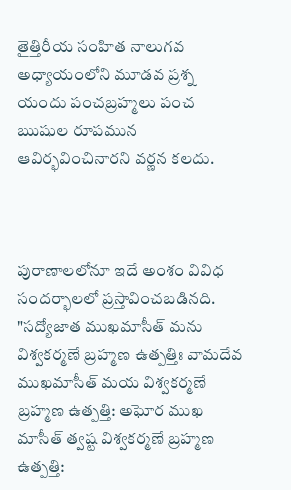తైత్తిరీయ సంహిత నాలుగవ అధ్యాయంలోని మూడవ ప్రశ్న యందు పంచబ్రహ్మలు పంచ ఋషుల రూపమున ఆవిర్భవించినారని వర్ణన కలదు.



పురాణాలలోనూ ఇదే అంశం వివిధ సందర్భాలలో ప్రస్తావించబడినది. "సద్యోజాత ముఖమాసీత్ మను విశ్వకర్మణే బ్రహ్మణ ఉత్పత్తిః వామదేవ ముఖమాసీత్ మయ విశ్వకర్మణే బ్రహ్మణ ఉత్పత్తి: అఘోర ముఖ మాసీత్ త్వష్ట విశ్వకర్మణే బ్రహ్మణ ఉత్పత్తి: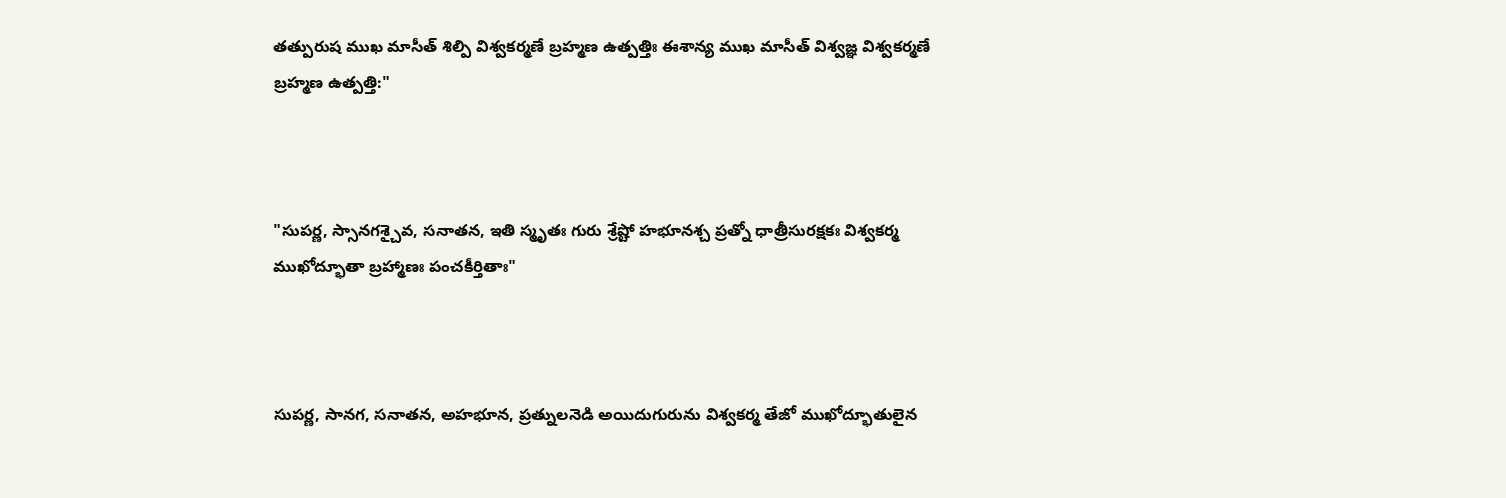తత్పురుష ముఖ మాసీత్ శిల్పి విశ్వకర్మణే బ్రహ్మణ ఉత్పత్తిః ఈశాన్య ముఖ మాసీత్ విశ్వజ్ఞ విశ్వకర్మణే బ్రహ్మణ ఉత్పత్తి:"



"సుపర్ణ, స్సానగశ్చైవ, సనాతన, ఇతి స్మృతః గురు శ్రేష్టో హభూనశ్చ ప్రత్నో ధాత్రీసురక్షకః విశ్వకర్మ ముఖోద్భూతా బ్రహ్మాణః పంచకీర్తితాః"



సుపర్ణ, సానగ, సనాతన, అహభూన, ప్రత్నులనెడి అయిదుగురును విశ్వకర్మ తేజో ముఖోద్భూతులైన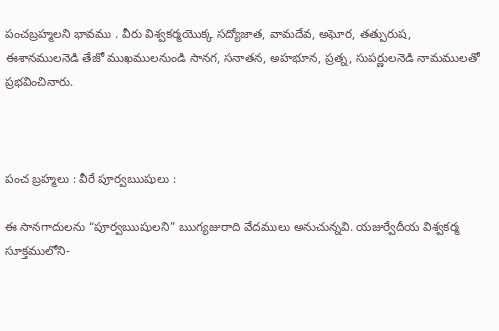పంచబ్రహ్మలని భావము . వీరు విశ్వకర్మయొక్క సద్యోజాత, వామదేవ, అఘోర, తత్పురుష, ఈశానములనెడి తేజో ముఖములనుండి సానగ, సనాతన, అహభూన, ప్రత్న, సుపర్ణులనెడి నామములతో ప్రభవించినారు.



పంచ బ్రహ్మలు : వీరే పూర్వఋషులు :

ఈ సానగాదులను “పూర్వఋషులని” ఋగ్యజురాది వేదములు అనుచున్నవి. యజుర్వేదీయ విశ్వకర్మ సూక్తములోని-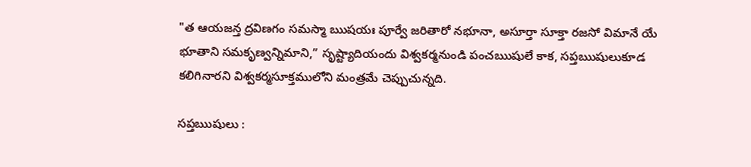"త ఆయజన్త ద్రవిణగం సమస్మా ఋషయః పూర్వే జరితారో నభూనా, అసూర్తా సూక్తా రజసో విమానే యే భూతాని సమకృణ్వన్నిమాని,” సృష్ట్యాదియందు విశ్వకర్మనుండి పంచఋషులే కాక, సప్తఋషులుకూడ కలిగినారని విశ్వకర్మసూక్తములోని మంత్రమే చెప్పుచున్నది.

సప్తఋషులు :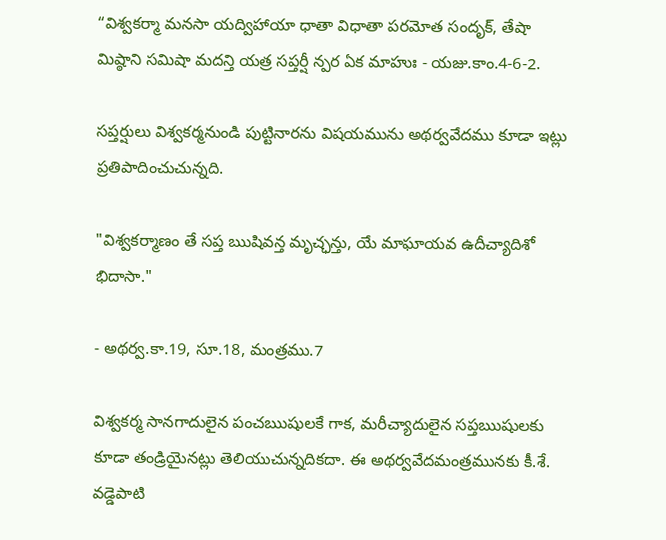“విశ్వకర్మా మనసా యద్విహాయా ధాతా విధాతా పరమోత సందృక్, తేషా మిష్ఠాని సమిషా మదన్తి యత్ర సప్తర్షీ న్పర ఏక మాహుః - యజు.కాం.4-6-2.

సప్తర్షులు విశ్వకర్మనుండి పుట్టినారను విషయమును అథర్వవేదము కూడా ఇట్లు ప్రతిపాదించుచున్నది.

"విశ్వకర్మాణం తే సప్త ఋషివన్త మృచ్ఛన్తు, యే మాఘాయవ ఉదీచ్యాదిశో భిదాసా."

- అథర్వ.కా.19, సూ.18, మంత్రము.7

విశ్వకర్మ సానగాదులైన పంచఋషులకే గాక, మరీచ్యాదులైన సప్తఋషులకు కూడా తండ్రియైనట్లు తెలియుచున్నదికదా. ఈ అథర్వవేదమంత్రమునకు కీ.శే. వడ్డెపాటి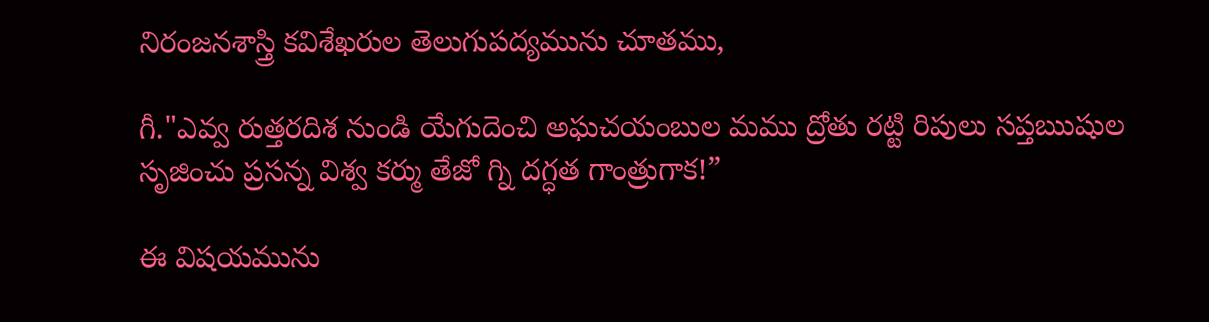నిరంజనశాస్త్రి కవిశేఖరుల తెలుగుపద్యమును చూతము,

గీ."ఎవ్వ రుత్తరదిశ నుండి యేగుదెంచి అఘచయంబుల మము ద్రోతు రట్టి రిపులు సప్తఋషుల సృజించు ప్రసన్న విశ్వ కర్ము తేజో గ్ని దగ్ధత గాంత్రుగాక!”

ఈ విషయమును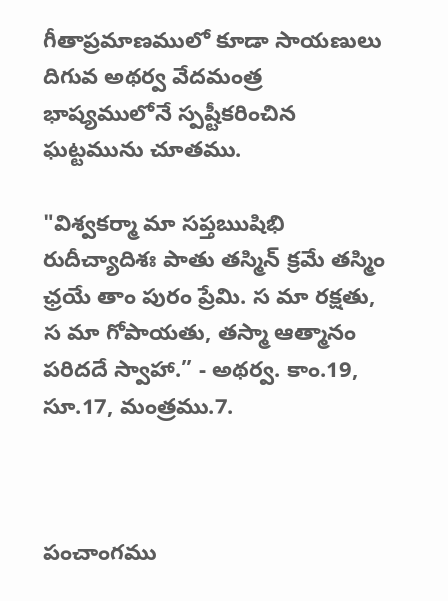గీతాప్రమాణములో కూడా సాయణులు దిగువ అథర్వ వేదమంత్ర భాష్యములోనే స్పష్టీకరించిన ఘట్టమును చూతము.

"విశ్వకర్మా మా సప్తఋషిభి రుదీచ్యాదిశః పాతు తస్మిన్ క్రమే తస్మిం ఛ్రయే తాం పురం ప్రేమి. స మా రక్షతు, స మా గోపాయతు, తస్మా ఆత్మానం పరిదదే స్వాహా.” - అథర్వ. కాం.19, సూ.17, మంత్రము.7.



పంచాంగము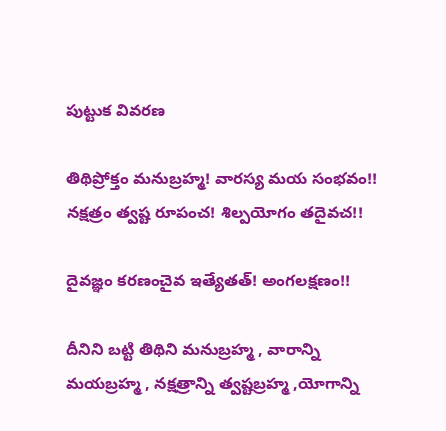పుట్టుక వివరణ

తిథిప్రోక్తం మనుబ్రహ్మ! వారస్య మయ సంభవం!! నక్షత్రం త్వష్ట రూపంచ! శిల్పయోగం తదైవచ!!

దైవజ్ఞం కరణంచైవ ఇత్యేతత్! అంగలక్షణం!!

దీనిని బట్టి తిథిని మనుబ్రహ్మ , వారాన్ని మయబ్రహ్మ , నక్షత్రాన్ని త్వష్టబ్రహ్మ ,యోగాన్ని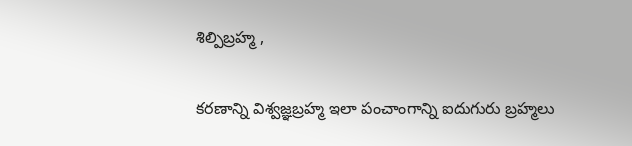శిల్పిబ్రహ్మ ,

కరణాన్ని విశ్వజ్ఞబ్రహ్మ ఇలా పంచాంగాన్ని ఐదుగురు బ్రహ్మలు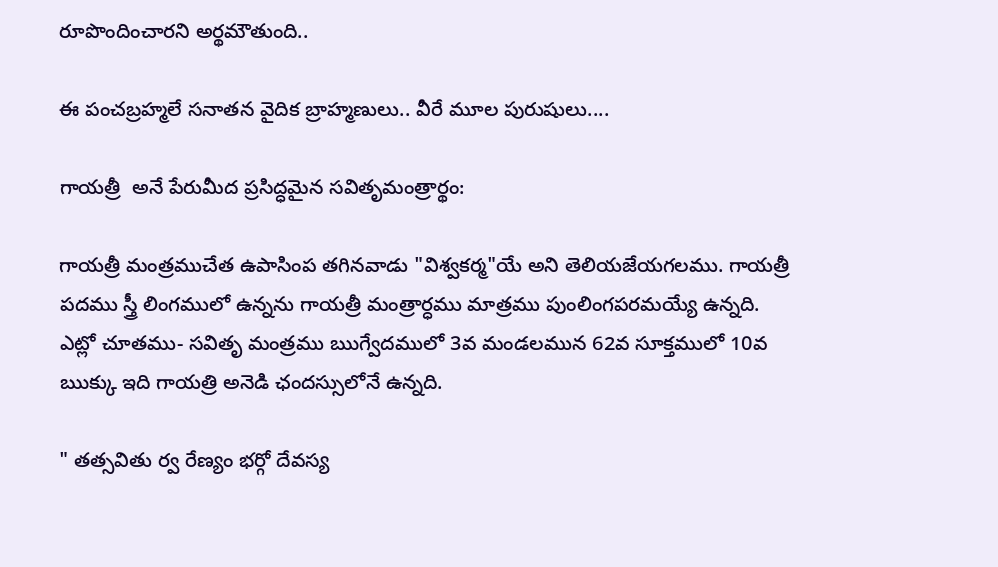రూపొందించారని అర్థమౌతుంది..

ఈ పంచబ్రహ్మలే సనాతన వైదిక బ్రాహ్మణులు.. వీరే మూల పురుషులు....

గాయత్రీ  అనే పేరుమీద ప్రసిద్ధమైన సవితృమంత్రార్థం:

గాయత్రీ మంత్రముచేత ఉపాసింప తగినవాడు "విశ్వకర్మ"యే అని తెలియజేయగలము. గాయత్రీ పదము స్త్రీ లింగములో ఉన్నను గాయత్రీ మంత్రార్ధము మాత్రము పుంలింగపరమయ్యే ఉన్నది. ఎట్లో చూతము- సవితృ మంత్రము ఋగ్వేదములో 3వ మండలమున 62వ సూక్తములో 10వ ఋక్కు ఇది గాయత్రి అనెడి ఛందస్సులోనే ఉన్నది.

" తత్సవితు ర్వ రేణ్యం భర్గో దేవస్య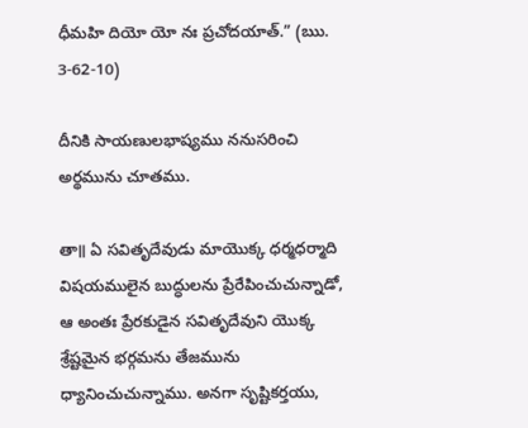ధీమహి దియో యో నః ప్రచోదయాత్.” (ఋ. 3-62-10)

దీనికి సాయణులభాష్యము ననుసరించి అర్థమును చూతము.

తా॥ ఏ సవితృదేవుడు మాయొక్క ధర్మధర్మాది విషయములైన బుద్ధులను ప్రేరేపించుచున్నాడో, ఆ అంతః ప్రేరకుడైన సవితృదేవుని యొక్క శ్రేష్టమైన భర్గమను తేజమును ధ్యానించుచున్నాము. అనగా సృష్టికర్తయు,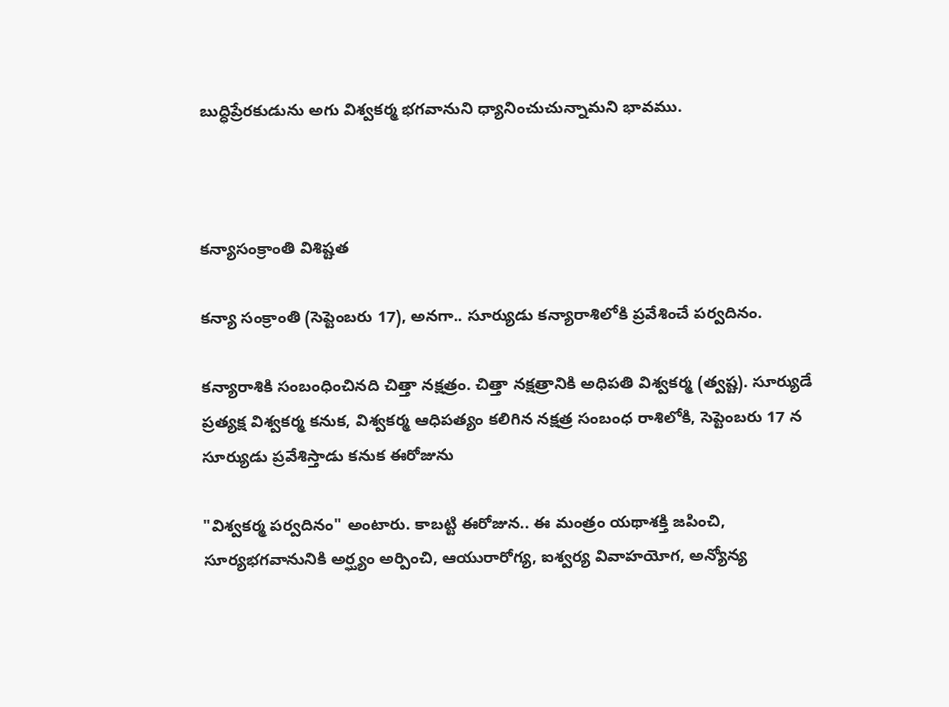బుద్ధిప్రేరకుడును అగు విశ్వకర్మ భగవానుని ధ్యానించుచున్నామని భావము.



కన్యాసంక్రాంతి విశిష్టత

కన్యా సంక్రాంతి (సెప్టెంబరు 17), అనగా.. సూర్యుడు కన్యారాశిలోకి ప్రవేశించే పర్వదినం.

కన్యారాశికి సంబంధించినది చిత్తా నక్షత్రం. చిత్తా నక్షత్రానికి అధిపతి విశ్వకర్మ (త్వష్ట). సూర్యుడే ప్రత్యక్ష విశ్వకర్మ కనుక, విశ్వకర్మ ఆధిపత్యం కలిగిన నక్షత్ర సంబంధ రాశిలోకి, సెప్టెంబరు 17 న సూర్యుడు ప్రవేశిస్తాడు కనుక ఈరోజును

"విశ్వకర్మ పర్వదినం" అంటారు. కాబట్టి ఈరోజున.. ఈ మంత్రం యథాశక్తి జపించి, సూర్యభగవానునికి అర్ఘ్యం అర్పించి, ఆయురారోగ్య, ఐశ్వర్య వివాహయోగ, అన్యోన్య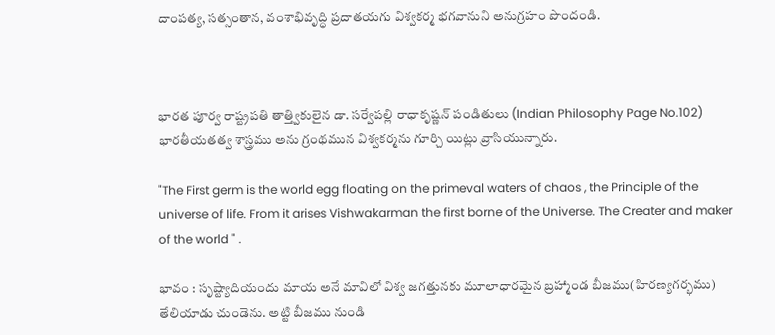దాంపత్య, సత్సంతాన, వంశాభివృద్ధి ప్రదాతయగు విశ్వకర్మ భగవానుని అనుగ్రహం పొందండి.



భారత పూర్వ రాష్ట్రపతి తాత్త్వికులైన డా. సర్వేపల్లి రాధాకృష్ణన్ పండితులు (Indian Philosophy Page No.102) భారతీయతత్వ శాస్త్రము అను గ్రంథమున విశ్వకర్మను గూర్చి యిట్లు వ్రాసియున్నారు.

"The First germ is the world egg floating on the primeval waters of chaos , the Principle of the universe of life. From it arises Vishwakarman the first borne of the Universe. The Creater and maker of the world " .

భావం : సృష్ట్యాదియందు మాయ అనే మావిలో విశ్వ జగత్తునకు మూలాధారమైన బ్రహ్మాండ బీజము(హిరణ్యగర్భము) తేలియాడు చుండెను. అట్టి బీజము నుండి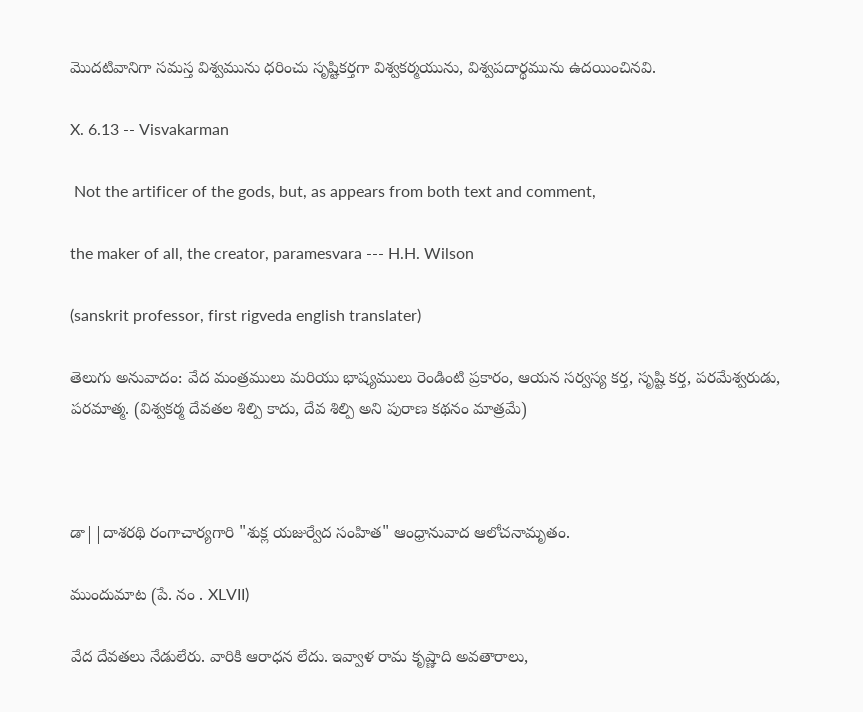మొదటివానిగా సమస్త విశ్వమును ధరించు సృష్టికర్తగా విశ్వకర్మయును, విశ్వపదార్థమును ఉదయించినవి.

X. 6.13 -- Visvakarman

 Not the artificer of the gods, but, as appears from both text and comment,

the maker of all, the creator, paramesvara --- H.H. Wilson

(sanskrit professor, first rigveda english translater)

తెలుగు అనువాదం: వేద మంత్రములు మరియు భాష్యములు రెండింటి ప్రకారం, ఆయన సర్వస్య కర్త, సృష్టి కర్త, పరమేశ్వరుడు, పరమాత్మ. (విశ్వకర్మ దేవతల శిల్పి కాదు, దేవ శిల్పి అని పురాణ కథనం మాత్రమే)



డా||దాశరథి రంగాచార్యగారి "శుక్ల యజుర్వేద సంహిత" ఆంధ్రానువాద ఆలోచనామృతం.

ముందుమాట (పే. నం . XLVII)

వేద దేవతలు నేడులేరు. వారికి ఆరాధన లేదు. ఇవ్వాళ రామ కృష్ణాది అవతారాలు,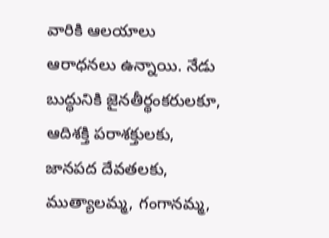వారికి ఆలయాలు ఆరాధనలు ఉన్నాయి. నేడు బుద్ధునికి జైనతీర్థంకరులకూ, ఆదిశక్తి పరాశక్తులకు, జానపద దేవతలకు, ముత్యాలమ్మ, గంగానమ్మ,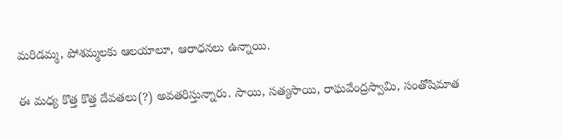మరిడమ్మ, పోశమ్మలకు ఆలయాలూ, ఆరాధనలు ఉన్నాయి.

ఈ మధ్య కొత్త కొత్త దేవతలు(?) అవతరిస్తున్నారు. సాయి, సత్యసాయి, రాఘవేంద్రస్వామి, సంతోషిమాత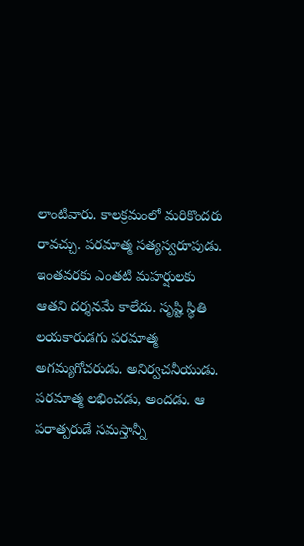లాంటివారు. కాలక్రమంలో మరికొందరు రావచ్చు. పరమాత్మ సత్యస్వరూపుడు. ఇంతవరకు ఎంతటి మహర్షులకు ఆతని దర్శనమే కాలేదు. సృష్టి స్థితి లయకారుడగు పరమాత్మ అగమ్యగోచరుడు. అనిర్వచనీయుడు. పరమాత్మ లభించడు, అందడు. ఆ పరాత్పరుడే సమస్తాన్నీ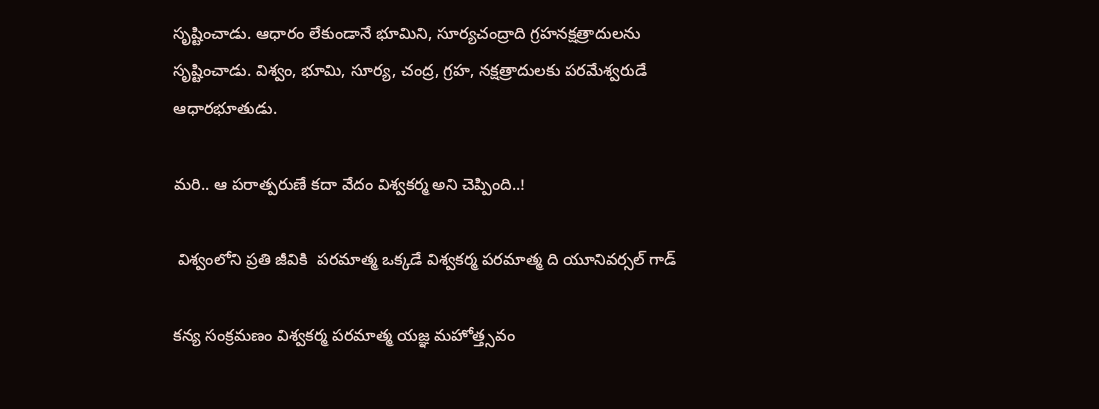సృష్టించాడు. ఆధారం లేకుండానే భూమిని, సూర్యచంద్రాది గ్రహనక్షత్రాదులను సృష్టించాడు. విశ్వం, భూమి, సూర్య, చంద్ర, గ్రహ, నక్షత్రాదులకు పరమేశ్వరుడే ఆధారభూతుడు.

మరి.. ఆ పరాత్పరుణే కదా వేదం విశ్వకర్మ అని చెప్పింది..!

 విశ్వంలోని ప్రతి జీవికి  పరమాత్మ ఒక్కడే విశ్వకర్మ పరమాత్మ ది యూనివర్సల్ గాడ్

కన్య సంక్రమణం విశ్వకర్మ పరమాత్మ యజ్ఞ మహోత్త్సవం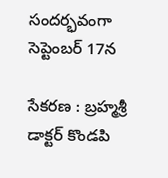సందర్భవంగా సెప్టెంబర్ 17న

సేకరణ : బ్రహ్మశ్రీ డాక్టర్ కొండపి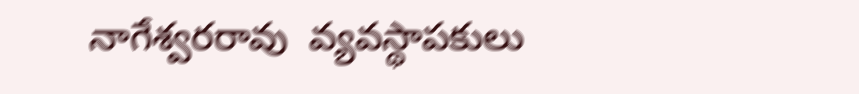నాగేశ్వరరావు  వ్యవస్థాపకులు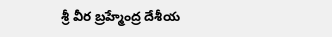శ్రీ వీర బ్రహ్మేంద్ర దేశీయ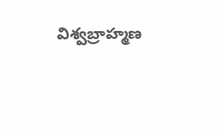విశ్వబ్రాహ్మణ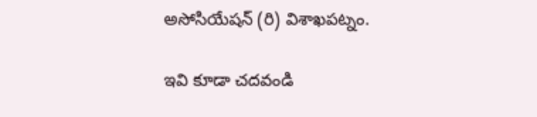అసోసియేషన్ (రి) విశాఖపట్నం.

ఇవి కూడా చదవండి